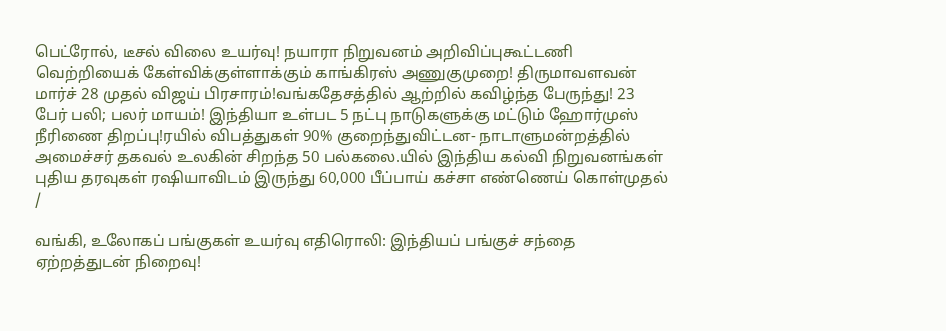பெட்ரோல், டீசல் விலை உயர்வு! நயாரா நிறுவனம் அறிவிப்புகூட்டணி வெற்றியைக் கேள்விக்குள்ளாக்கும் காங்கிரஸ் அணுகுமுறை! திருமாவளவன் மார்ச் 28 முதல் விஜய் பிரசாரம்!வங்கதேசத்தில் ஆற்றில் கவிழ்ந்த பேருந்து! 23 பேர் பலி; பலர் மாயம்! இந்தியா உள்பட 5 நட்பு நாடுகளுக்கு மட்டும் ஹோர்முஸ் நீரிணை திறப்பு!ரயில் விபத்துகள் 90% குறைந்துவிட்டன- நாடாளுமன்றத்தில் அமைச்சர் தகவல் உலகின் சிறந்த 50 பல்கலை.யில் இந்திய கல்வி நிறுவனங்கள் புதிய தரவுகள் ரஷியாவிடம் இருந்து 60,000 பீப்பாய் கச்சா எண்ணெய் கொள்முதல்
/

வங்கி, உலோகப் பங்குகள் உயர்வு எதிரொலி: இந்தியப் பங்குச் சந்தை ஏற்றத்துடன் நிறைவு!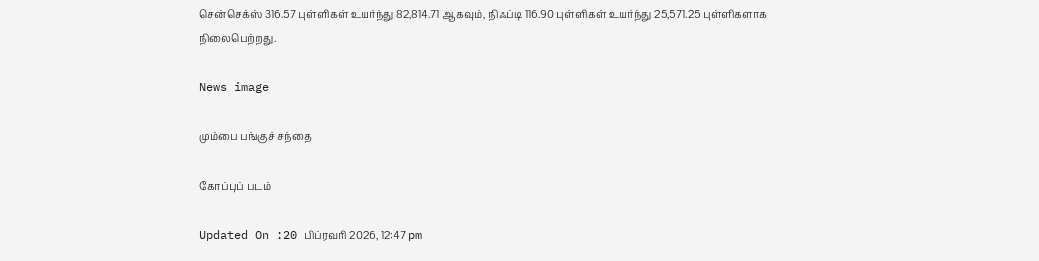சென்செக்ஸ் 316.57 புள்ளிகள் உயர்ந்து 82,814.71 ஆகவும், நிஃப்டி 116.90 புள்ளிகள் உயர்ந்து 25,571.25 புள்ளிகளாக நிலைபெற்றது.

News image

மும்பை பங்குச் சந்தை

கோப்புப் படம்

Updated On :20 பிப்ரவரி 2026, 12:47 pm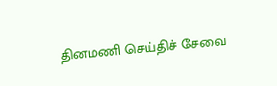தினமணி செய்திச் சேவை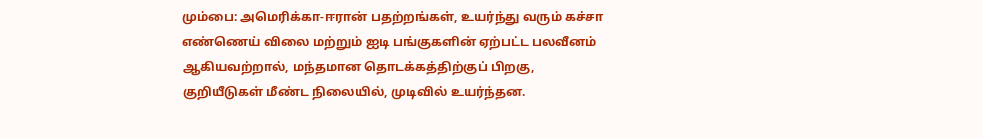மும்பை: அமெரிக்கா-ஈரான் பதற்றங்கள், உயர்ந்து வரும் கச்சா எண்ணெய் விலை மற்றும் ஐடி பங்குகளின் ஏற்பட்ட பலவீனம் ஆகியவற்றால், மந்தமான தொடக்கத்திற்குப் பிறகு, குறியீடுகள் மீண்ட நிலையில், முடிவில் உயர்ந்தன.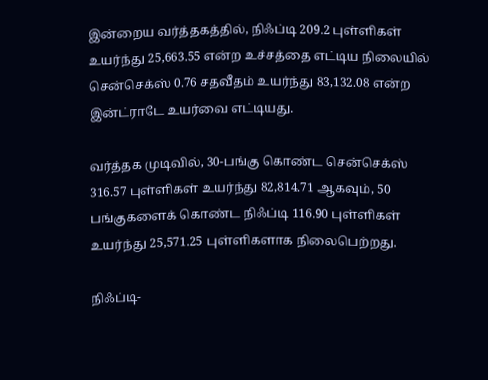இன்றைய வர்த்தகத்தில், நிஃப்டி 209.2 புள்ளிகள் உயர்ந்து 25,663.55 என்ற உச்சத்தை எட்டிய நிலையில் சென்செக்ஸ் 0.76 சதவீதம் உயர்ந்து 83,132.08 என்ற இன்ட்ராடே உயர்வை எட்டியது.

வர்த்தக முடிவில், 30-பங்கு கொண்ட சென்செக்ஸ் 316.57 புள்ளிகள் உயர்ந்து 82,814.71 ஆகவும், 50 பங்குகளைக் கொண்ட நிஃப்டி 116.90 புள்ளிகள் உயர்ந்து 25,571.25 புள்ளிகளாக நிலைபெற்றது.

நிஃப்டி-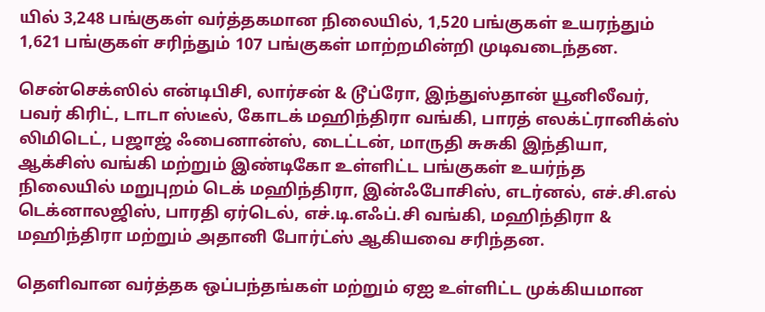யில் 3,248 பங்குகள் வர்த்தகமான நிலையில், 1,520 பங்குகள் உயரந்தும் 1,621 பங்குகள் சரிந்தும் 107 பங்குகள் மாற்றமின்றி முடிவடைந்தன.

சென்செக்ஸில் என்டிபிசி, லார்சன் & டூப்ரோ, இந்துஸ்தான் யூனிலீவர், பவர் கிரிட், டாடா ஸ்டீல், கோடக் மஹிந்திரா வங்கி, பாரத் எலக்ட்ரானிக்ஸ் லிமிடெட், பஜாஜ் ஃபைனான்ஸ், டைட்டன், மாருதி சுசுகி இந்தியா, ஆக்சிஸ் வங்கி மற்றும் இண்டிகோ உள்ளிட்ட பங்குகள் உயர்ந்த நிலையில் மறுபுறம் டெக் மஹிந்திரா, இன்ஃபோசிஸ், எடர்னல், எச்.சி.எல் டெக்னாலஜிஸ், பாரதி ஏர்டெல், எச்.டி.எஃப்.சி வங்கி, மஹிந்திரா & மஹிந்திரா மற்றும் அதானி போர்ட்ஸ் ஆகியவை சரிந்தன.

தெளிவான வர்த்தக ஒப்பந்தங்கள் மற்றும் ஏஐ உள்ளிட்ட முக்கியமான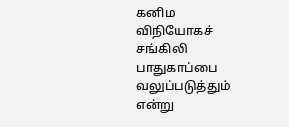கனிம விநியோகச் சங்கிலி பாதுகாப்பை வலுப்படுத்தும் என்று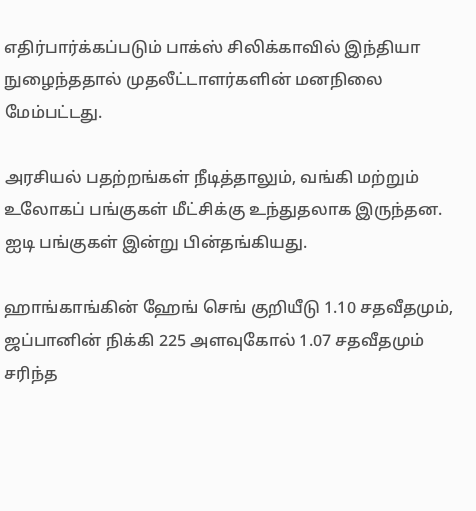எதிர்பார்க்கப்படும் பாக்ஸ் சிலிக்காவில் இந்தியா நுழைந்ததால் முதலீட்டாளர்களின் மனநிலை மேம்பட்டது.

அரசியல் பதற்றங்கள் நீடித்தாலும், வங்கி மற்றும் உலோகப் பங்குகள் மீட்சிக்கு உந்துதலாக இருந்தன. ஐடி பங்குகள் இன்று பின்தங்கியது.

ஹாங்காங்கின் ஹேங் செங் குறியீடு 1.10 சதவீதமும், ஜப்பானின் நிக்கி 225 அளவுகோல் 1.07 சதவீதமும் சரிந்த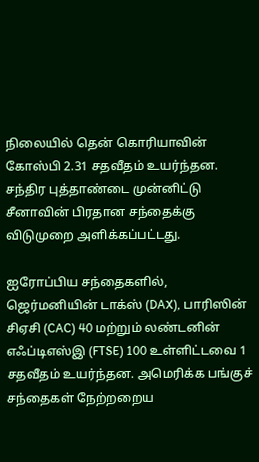நிலையில் தென் கொரியாவின் கோஸ்பி 2.31 சதவீதம் உயர்ந்தன. சந்திர புத்தாண்டை முன்னிட்டு சீனாவின் பிரதான சந்தைக்கு விடுமுறை அளிக்கப்பட்டது.

ஐரோப்பிய சந்தைகளில், ஜெர்மனியின் டாக்ஸ் (DAX), பாரிஸின் சிஏசி (CAC) 40 மற்றும் லண்டனின் எஃப்டிஎஸ்இ (FTSE) 100 உள்ளிட்டவை 1 சதவீதம் உயர்ந்தன. அமெரிக்க பங்குச் சந்தைகள் நேற்றறைய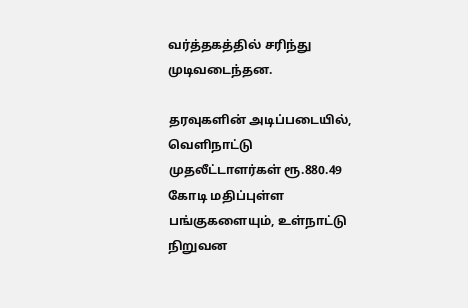வர்த்தகத்தில் சரிந்து முடிவடைந்தன.

தரவுகளின் அடிப்படையில், வெளிநாட்டு முதலீட்டாளர்கள் ரூ.880.49 கோடி மதிப்புள்ள பங்குகளையும், உள்நாட்டு நிறுவன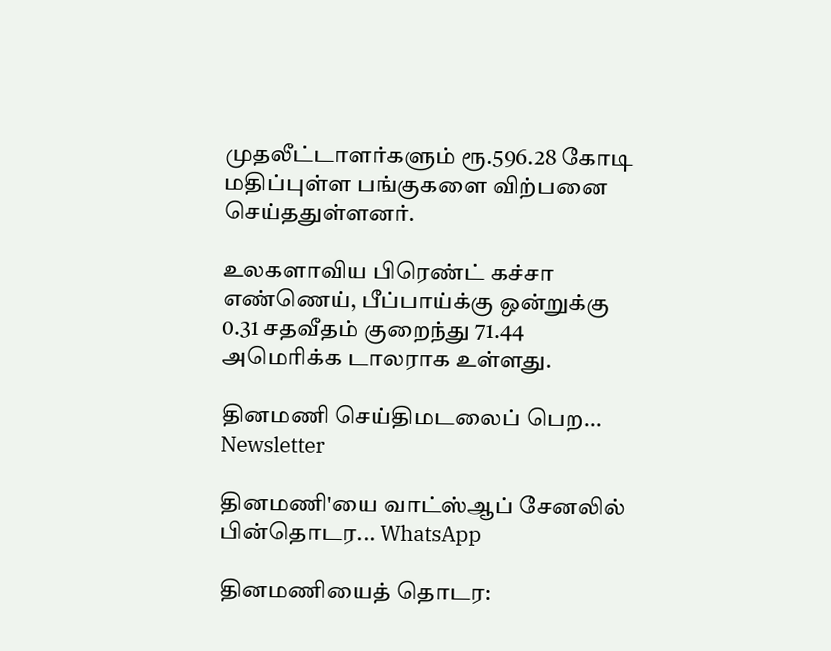முதலீட்டாளர்களும் ரூ.596.28 கோடி மதிப்புள்ள பங்குகளை விற்பனை செய்ததுள்ளனர்.

உலகளாவிய பிரெண்ட் கச்சா எண்ணெய், பீப்பாய்க்கு ஒன்றுக்கு 0.31 சதவீதம் குறைந்து 71.44 அமெரிக்க டாலராக உள்ளது.

தினமணி செய்திமடலைப் பெற... Newsletter

தினமணி'யை வாட்ஸ்ஆப் சேனலில் பின்தொடர... WhatsApp

தினமணியைத் தொடர: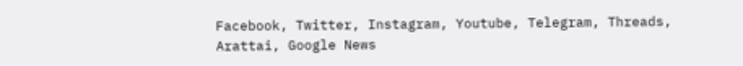Facebook, Twitter, Instagram, Youtube, Telegram, Threads, Arattai, Google News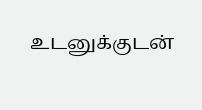உடனுக்குடன்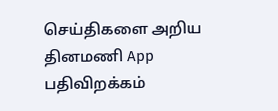செய்திகளை அறிய தினமணி App பதிவிறக்கம்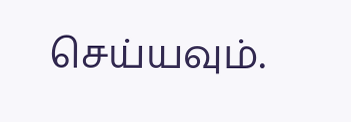செய்யவும்.